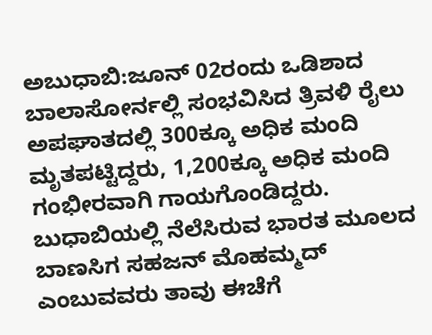ಅಬುಧಾಬಿ:ಜೂನ್ 02ರಂದು ಒಡಿಶಾದ ಬಾಲಾಸೋರ್ನಲ್ಲಿ ಸಂಭವಿಸಿದ ತ್ರಿವಳಿ ರೈಲು ಅಪಘಾತದಲ್ಲಿ 300ಕ್ಕೂ ಅಧಿಕ ಮಂದಿ ಮೃತಪಟ್ಟಿದ್ದರು, 1,200ಕ್ಕೂ ಅಧಿಕ ಮಂದಿ ಗಂಭೀರವಾಗಿ ಗಾಯಗೊಂಡಿದ್ದರು.
ಬುಧಾಬಿಯಲ್ಲಿ ನೆಲೆಸಿರುವ ಭಾರತ ಮೂಲದ ಬಾಣಸಿಗ ಸಹಜನ್ ಮೊಹಮ್ಮದ್ ಎಂಬುವವರು ತಾವು ಈಚೆಗೆ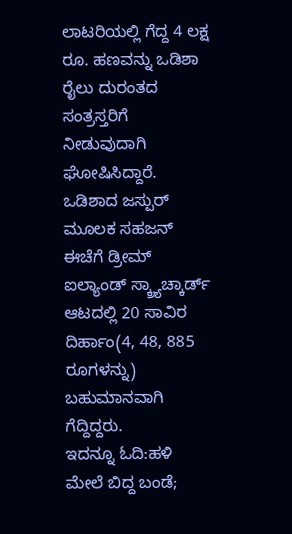ಲಾಟರಿಯಲ್ಲಿ ಗೆದ್ದ 4 ಲಕ್ಷ ರೂ. ಹಣವನ್ನು ಒಡಿಶಾ ರೈಲು ದುರಂತದ ಸಂತ್ರಸ್ತರಿಗೆ ನೀಡುವುದಾಗಿ ಘೋಷಿಸಿದ್ದಾರೆ.
ಒಡಿಶಾದ ಜಸ್ಪುರ್ ಮೂಲಕ ಸಹಜನ್ ಈಚೆಗೆ ಡ್ರೀಮ್ ಐಲ್ಯಾಂಡ್ ಸ್ಕ್ರ್ಯಾಚ್ಕಾರ್ಡ್ ಆಟದಲ್ಲಿ 20 ಸಾವಿರ ದಿರ್ಹಾಂ(4, 48, 885 ರೂಗಳನ್ನು) ಬಹುಮಾನವಾಗಿ ಗೆದ್ದಿದ್ದರು.
ಇದನ್ನೂ ಓದಿ:ಹಳಿ ಮೇಲೆ ಬಿದ್ದ ಬಂಡೆ;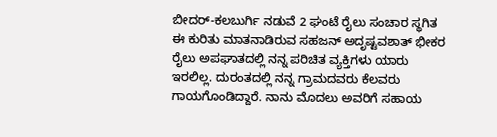ಬೀದರ್-ಕಲಬುರ್ಗಿ ನಡುವೆ 2 ಘಂಟೆ ರೈಲು ಸಂಚಾರ ಸ್ಥಗಿತ
ಈ ಕುರಿತು ಮಾತನಾಡಿರುವ ಸಹಜನ್ ಅದೃಷ್ಟವಶಾತ್ ಭೀಕರ ರೈಲು ಅಪಘಾತದಲ್ಲಿ ನನ್ನ ಪರಿಚಿತ ವ್ಯಕ್ತಿಗಳು ಯಾರು ಇರಲಿಲ್ಲ. ದುರಂತದಲ್ಲಿ ನನ್ನ ಗ್ರಾಮದವರು ಕೆಲವರು ಗಾಯಗೊಂಡಿದ್ದಾರೆ. ನಾನು ಮೊದಲು ಅವರಿಗೆ ಸಹಾಯ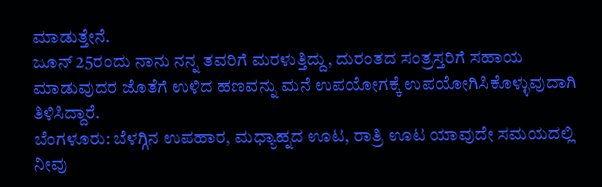ಮಾಡುತ್ತೇನೆ.
ಜೂನ್ 25ರಂದು ನಾನು ನನ್ನ ತವರಿಗೆ ಮರಳುತ್ತಿದ್ದು, ದುರಂತದ ಸಂತ್ರಸ್ತರಿಗೆ ಸಹಾಯ ಮಾಡುವುದರ ಜೊತೆಗೆ ಉಳಿದ ಹಣವನ್ನು ಮನೆ ಉಪಯೋಗಕ್ಕೆ ಉಪಯೋಗಿಸಿಕೊಳ್ಳುವುದಾಗಿ ತಿಳಿಸಿದ್ದಾರೆ.
ಬೆಂಗಳೂರು: ಬೆಳಗ್ಗಿನ ಉಪಹಾರ, ಮಧ್ಯಾಹ್ನದ ಊಟ, ರಾತ್ರಿ ಊಟ ಯಾವುದೇ ಸಮಯದಲ್ಲಿ ನೀವು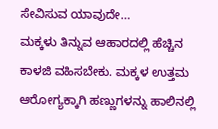ಸೇವಿಸುವ ಯಾವುದೇ…
ಮಕ್ಕಳು ತಿನ್ನುವ ಆಹಾರದಲ್ಲಿ ಹೆಚ್ಚಿನ ಕಾಳಜಿ ವಹಿಸಬೇಕು. ಮಕ್ಕಳ ಉತ್ತಮ ಆರೋಗ್ಯಕ್ಕಾಗಿ ಹಣ್ಣುಗಳನ್ನು ಹಾಲಿನಲ್ಲಿ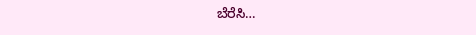ಬೆರೆಸಿ…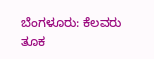ಬೆಂಗಳೂರು: ಕೆಲವರು ತೂಕ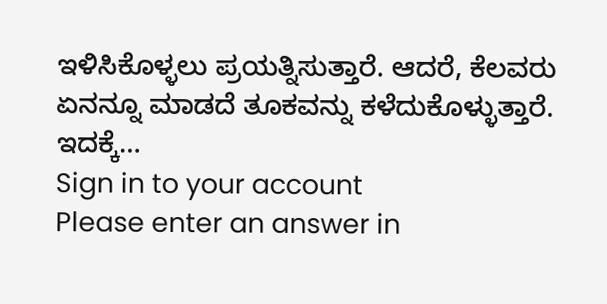ಇಳಿಸಿಕೊಳ್ಳಲು ಪ್ರಯತ್ನಿಸುತ್ತಾರೆ. ಆದರೆ, ಕೆಲವರು ಏನನ್ನೂ ಮಾಡದೆ ತೂಕವನ್ನು ಕಳೆದುಕೊಳ್ಳುತ್ತಾರೆ. ಇದಕ್ಕೆ…
Sign in to your account
Please enter an answer in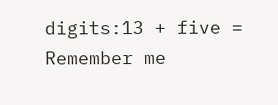digits:13 + five =
Remember me